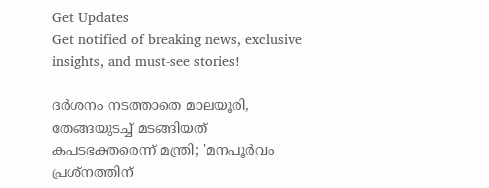Get Updates
Get notified of breaking news, exclusive insights, and must-see stories!

ദര്‍ശനം നടത്താതെ മാലയൂരി, തേങ്ങയുടച്ച് മടങ്ങിയത് കപടഭക്തരെന്ന് മന്ത്രി; 'മനപൂര്‍വം പ്രശ്‌നത്തിന്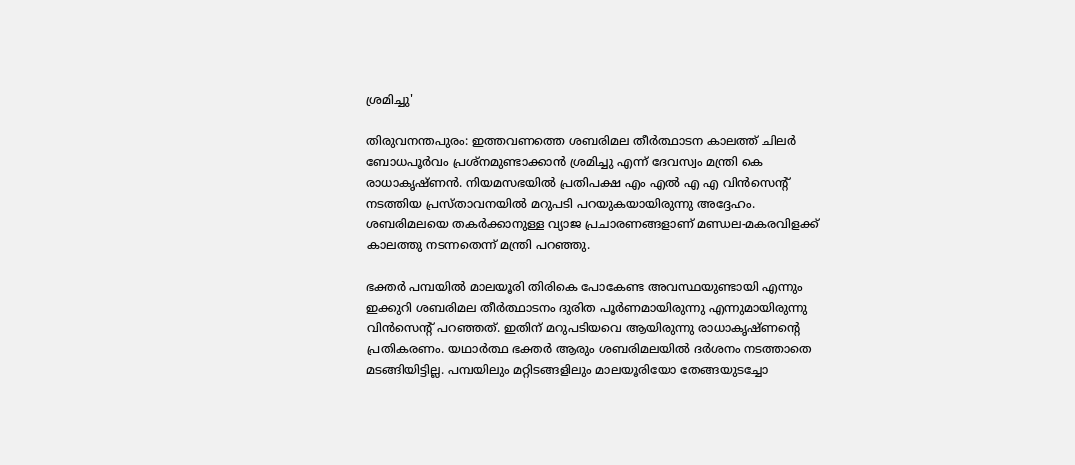ശ്രമിച്ചു'

തിരുവനന്തപുരം: ഇത്തവണത്തെ ശബരിമല തീര്‍ത്ഥാടന കാലത്ത് ചിലര്‍ ബോധപൂര്‍വം പ്രശ്‌നമുണ്ടാക്കാന്‍ ശ്രമിച്ചു എന്ന് ദേവസ്വം മന്ത്രി കെ രാധാകൃഷ്ണന്‍. നിയമസഭയില്‍ പ്രതിപക്ഷ എം എല്‍ എ എ വിന്‍സെന്റ് നടത്തിയ പ്രസ്താവനയില്‍ മറുപടി പറയുകയായിരുന്നു അദ്ദേഹം. ശബരിമലയെ തകര്‍ക്കാനുള്ള വ്യാജ പ്രചാരണങ്ങളാണ് മണ്ഡല-മകരവിളക്ക് കാലത്തു നടന്നതെന്ന് മന്ത്രി പറഞ്ഞു.

ഭക്തര്‍ പമ്പയില്‍ മാലയൂരി തിരികെ പോകേണ്ട അവസ്ഥയുണ്ടായി എന്നും ഇക്കുറി ശബരിമല തീര്‍ത്ഥാടനം ദുരിത പൂര്‍ണമായിരുന്നു എന്നുമായിരുന്നു വിന്‍സെന്റ് പറഞ്ഞത്. ഇതിന് മറുപടിയവെ ആയിരുന്നു രാധാകൃഷ്ണന്റെ പ്രതികരണം. യഥാര്‍ത്ഥ ഭക്തര്‍ ആരും ശബരിമലയില്‍ ദര്‍ശനം നടത്താതെ മടങ്ങിയിട്ടില്ല. പമ്പയിലും മറ്റിടങ്ങളിലും മാലയൂരിയോ തേങ്ങയുടച്ചോ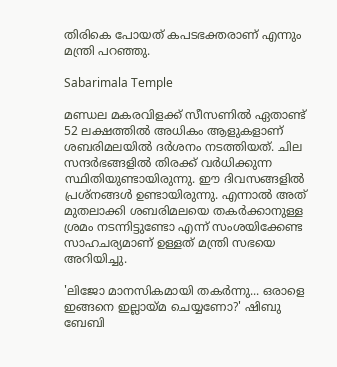തിരികെ പോയത് കപടഭക്തരാണ് എന്നും മന്ത്രി പറഞ്ഞു.

Sabarimala Temple

മണ്ഡല മകരവിളക്ക് സീസണില്‍ ഏതാണ്ട് 52 ലക്ഷത്തില്‍ അധികം ആളുകളാണ് ശബരിമലയില്‍ ദര്‍ശനം നടത്തിയത്. ചില സന്ദര്‍ഭങ്ങളില്‍ തിരക്ക് വര്‍ധിക്കുന്ന സ്ഥിതിയുണ്ടായിരുന്നു. ഈ ദിവസങ്ങളില്‍ പ്രശ്‌നങ്ങള്‍ ഉണ്ടായിരുന്നു. എന്നാല്‍ അത് മുതലാക്കി ശബരിമലയെ തകര്‍ക്കാനുള്ള ശ്രമം നടന്നിട്ടുണ്ടോ എന്ന് സംശയിക്കേണ്ട സാഹചര്യമാണ് ഉള്ളത് മന്ത്രി സഭയെ അറിയിച്ചു.

'ലിജോ മാനസികമായി തകര്‍ന്നു... ഒരാളെ ഇങ്ങനെ ഇല്ലായ്മ ചെയ്യണോ?' ഷിബു ബേബി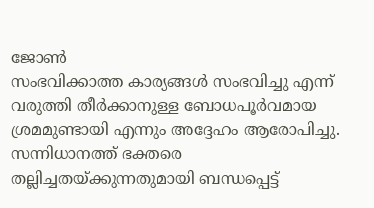ജോണ്‍
സംഭവിക്കാത്ത കാര്യങ്ങള്‍ സംഭവിച്ചു എന്ന് വരുത്തി തീര്‍ക്കാനുള്ള ബോധപൂര്‍വമായ ശ്രമമുണ്ടായി എന്നും അദ്ദേഹം ആരോപിച്ചു. സന്നിധാനത്ത് ഭക്തരെ തല്ലിച്ചതയ്ക്കുന്നതുമായി ബന്ധപ്പെട്ട്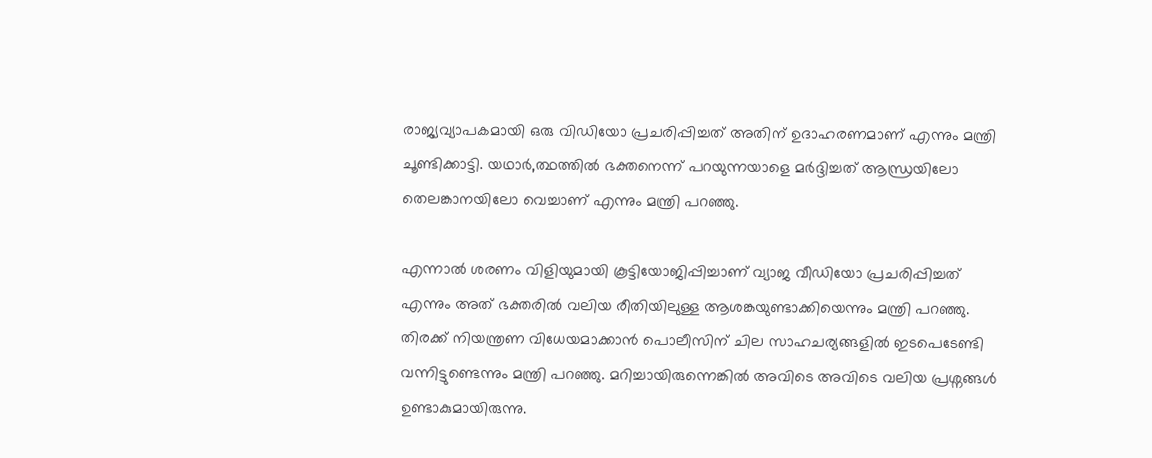രാജ്യവ്യാപകമായി ഒരു വിഡിയോ പ്രചരിപ്പിച്ചത് അതിന് ഉദാഹരണമാണ് എന്നും മന്ത്രി ചൂണ്ടിക്കാട്ടി. യഥാര്‍,ത്ഥത്തില്‍ ഭക്തനെന്ന് പറയുന്നയാളെ മര്‍ദ്ദിച്ചത് ആന്ധ്രയിലോ തെലങ്കാനയിലോ വെച്ചാണ് എന്നും മന്ത്രി പറഞ്ഞു.

എന്നാല്‍ ശരണം വിളിയുമായി കൂട്ടിയോജിപ്പിച്ചാണ് വ്യാജ വീഡിയോ പ്രചരിപ്പിച്ചത് എന്നും അത് ഭക്തരില്‍ വലിയ രീതിയിലുള്ള ആശങ്കയുണ്ടാക്കിയെന്നും മന്ത്രി പറഞ്ഞു. തിരക്ക് നിയന്ത്രണ വിധേയമാക്കാന്‍ പൊലീസിന് ചില സാഹചര്യങ്ങളില്‍ ഇടപെടേണ്ടി വന്നിട്ടുണ്ടെന്നും മന്ത്രി പറഞ്ഞു. മറിച്ചായിരുന്നെങ്കില്‍ അവിടെ അവിടെ വലിയ പ്രശ്നങ്ങള്‍ ഉണ്ടാകുമായിരുന്നു.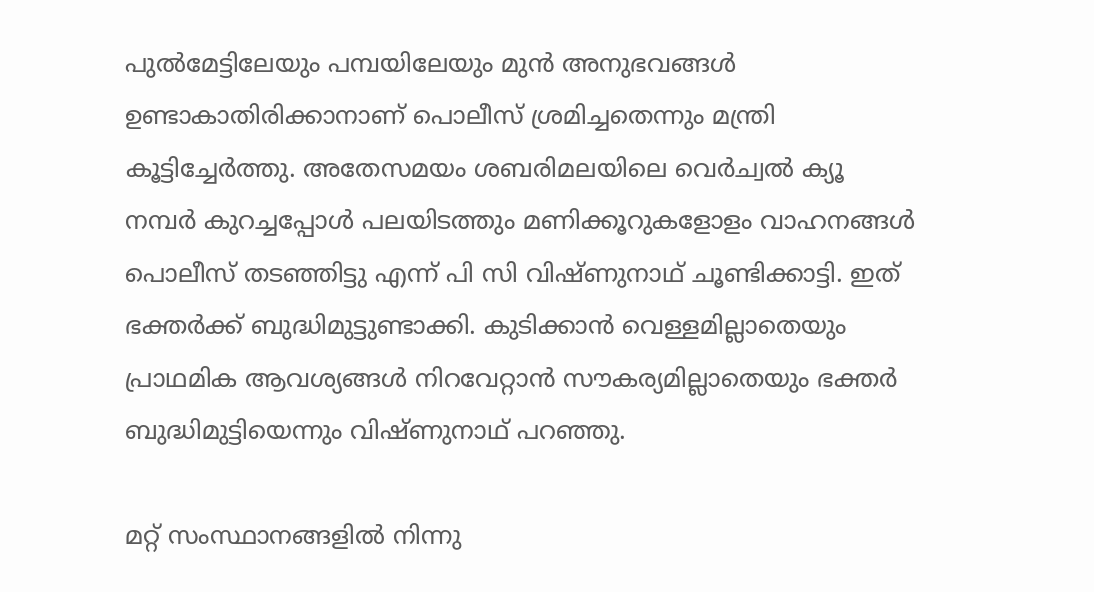പുല്‍മേട്ടിലേയും പമ്പയിലേയും മുന്‍ അനുഭവങ്ങള്‍ ഉണ്ടാകാതിരിക്കാനാണ് പൊലീസ് ശ്രമിച്ചതെന്നും മന്ത്രി കൂട്ടിച്ചേര്‍ത്തു. അതേസമയം ശബരിമലയിലെ വെര്‍ച്വല്‍ ക്യൂ നമ്പര്‍ കുറച്ചപ്പോള്‍ പലയിടത്തും മണിക്കൂറുകളോളം വാഹനങ്ങള്‍ പൊലീസ് തടഞ്ഞിട്ടു എന്ന് പി സി വിഷ്ണുനാഥ് ചൂണ്ടിക്കാട്ടി. ഇത് ഭക്തര്‍ക്ക് ബുദ്ധിമുട്ടുണ്ടാക്കി. കുടിക്കാന്‍ വെള്ളമില്ലാതെയും പ്രാഥമിക ആവശ്യങ്ങള്‍ നിറവേറ്റാന്‍ സൗകര്യമില്ലാതെയും ഭക്തര്‍ ബുദ്ധിമുട്ടിയെന്നും വിഷ്ണുനാഥ് പറഞ്ഞു.

മറ്റ് സംസ്ഥാനങ്ങളില്‍ നിന്നു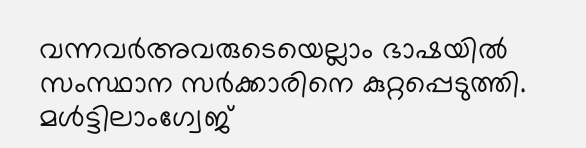വന്നവര്‍അവരുടെയെല്ലാം ഭാഷയില്‍ സംസ്ഥാന സര്‍ക്കാരിനെ കുറ്റപ്പെടുത്തി. മള്‍ട്ടിലാംഗ്വേജ്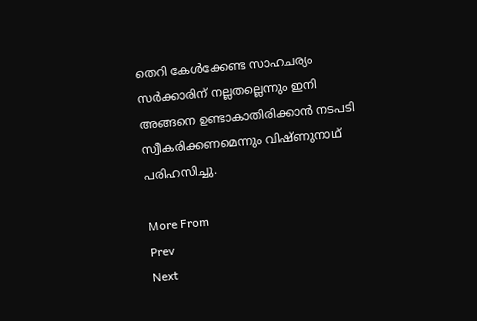തെറി കേള്‍ക്കേണ്ട സാഹചര്യം സര്‍ക്കാരിന് നല്ലതല്ലെന്നും ഇനി അങ്ങനെ ഉണ്ടാകാതിരിക്കാന്‍ നടപടി സ്വീകരിക്കണമെന്നും വിഷ്ണുനാഥ് പരിഹസിച്ചു.

More From
Prev
Next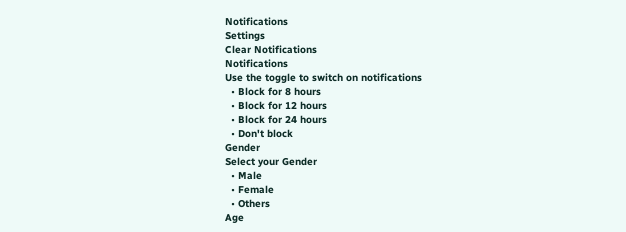Notifications
Settings
Clear Notifications
Notifications
Use the toggle to switch on notifications
  • Block for 8 hours
  • Block for 12 hours
  • Block for 24 hours
  • Don't block
Gender
Select your Gender
  • Male
  • Female
  • Others
Age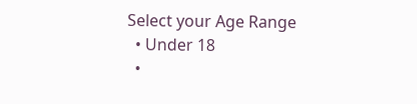Select your Age Range
  • Under 18
  •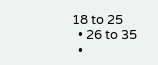18 to 25
  • 26 to 35
  •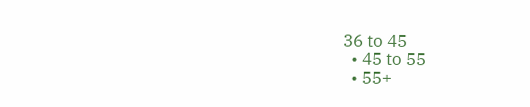36 to 45
  • 45 to 55
  • 55+